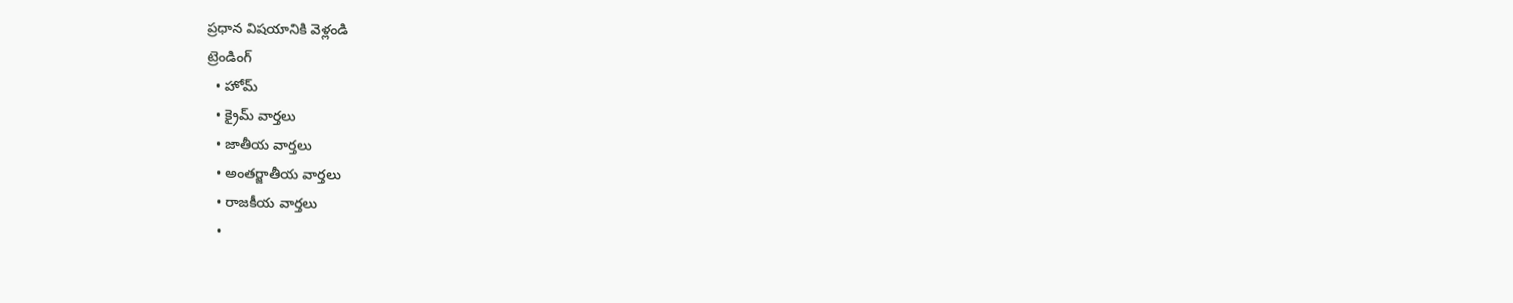ప్రధాన విషయానికి వెళ్లండి
ట్రెండింగ్
  • హోమ్
  • క్రైమ్ వార్తలు
  • జాతీయ వార్తలు
  • అంతర్జాతీయ వార్తలు
  • రాజకీయ వార్తలు
  •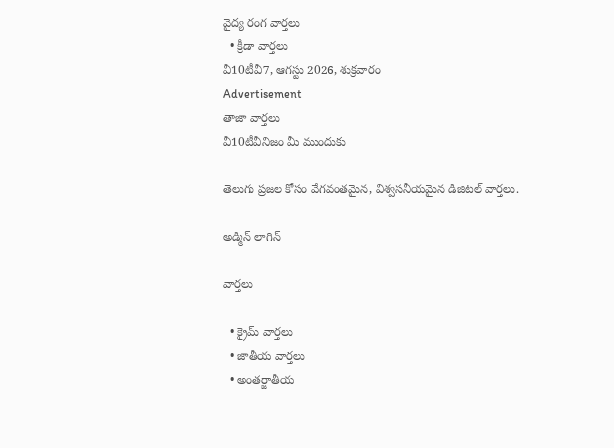వైద్య రంగ వార్తలు
  • క్రీడా వార్తలు
వీ10టీవీ7, ఆగస్టు 2026, శుక్రవారం
Advertisement
తాజా వార్తలు
వీ10టీవీనిజం మీ ముందుకు

తెలుగు ప్రజల కోసం వేగవంతమైన, విశ్వసనీయమైన డిజిటల్ వార్తలు.

అడ్మిన్ లాగిన్

వార్తలు

  • క్రైమ్ వార్తలు
  • జాతీయ వార్తలు
  • అంతర్జాతీయ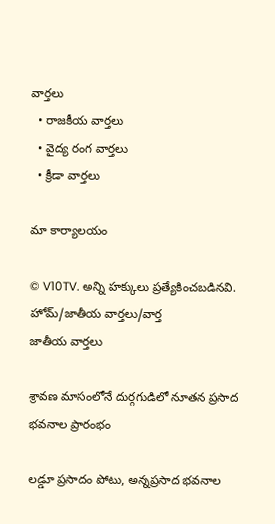వార్తలు
  • రాజకీయ వార్తలు
  • వైద్య రంగ వార్తలు
  • క్రీడా వార్తలు

మా కార్యాలయం

© V10TV. అన్ని హక్కులు ప్రత్యేకించబడినవి.
హోమ్/జాతీయ వార్తలు/వార్త
జాతీయ వార్తలు

శ్రావణ మాసంలోనే దుర్గగుడిలో నూతన ప్రసాద భవనాల ప్రారంభం

లడ్డూ ప్రసాదం పోటు, అన్నప్రసాద భవనాల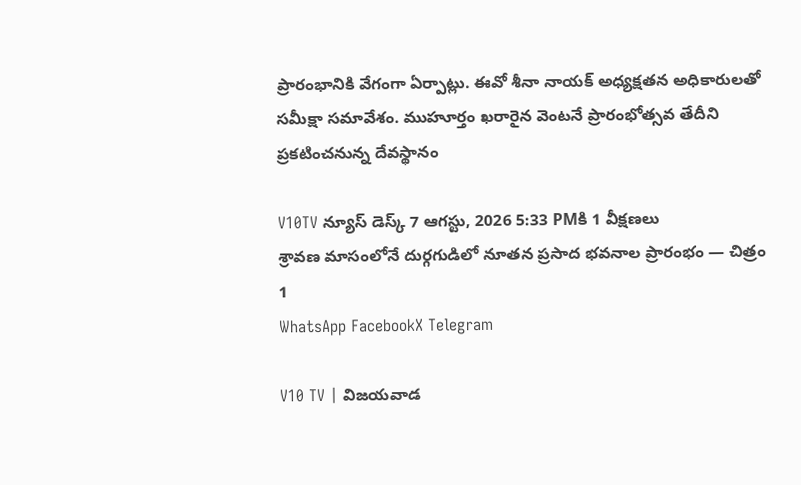ప్రారంభానికి వేగంగా ఏర్పాట్లు. ఈవో శీనా నాయక్ అధ్యక్షతన అధికారులతో సమీక్షా సమావేశం. ముహూర్తం ఖరారైన వెంటనే ప్రారంభోత్సవ తేదీని ప్రకటించనున్న దేవస్థానం

V10TV న్యూస్ డెస్క్ 7 ఆగస్టు, 2026 5:33 PMకి 1 వీక్షణలు
శ్రావణ మాసంలోనే దుర్గగుడిలో నూతన ప్రసాద భవనాల ప్రారంభం — చిత్రం 1
WhatsApp FacebookX Telegram

V10 TV | విజయవాడ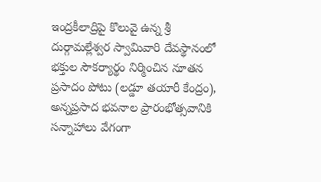ఇంద్రకీలాద్రిపై కొలువై ఉన్న శ్రీ దుర్గామల్లేశ్వర స్వామివారి దేవస్థానంలో భక్తుల సౌకర్యార్థం నిర్మించిన నూతన ప్రసాదం పోటు (లడ్డూ తయారీ కేంద్రం), అన్నప్రసాద భవనాల ప్రారంభోత్సవానికి సన్నాహాలు వేగంగా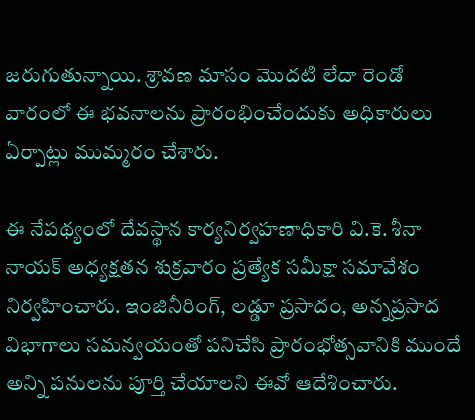జరుగుతున్నాయి. శ్రావణ మాసం మొదటి లేదా రెండో వారంలో ఈ భవనాలను ప్రారంభించేందుకు అధికారులు ఏర్పాట్లు ముమ్మరం చేశారు.

ఈ నేపథ్యంలో దేవస్థాన కార్యనిర్వహణాధికారి వి.కె. శీనా నాయక్ అధ్యక్షతన శుక్రవారం ప్రత్యేక సమీక్షా సమావేశం నిర్వహించారు. ఇంజినీరింగ్, లడ్డూ ప్రసాదం, అన్నప్రసాద విభాగాలు సమన్వయంతో పనిచేసి ప్రారంభోత్సవానికి ముందే అన్ని పనులను పూర్తి చేయాలని ఈవో ఆదేశించారు.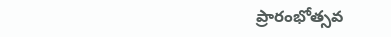ప్రారంభోత్సవ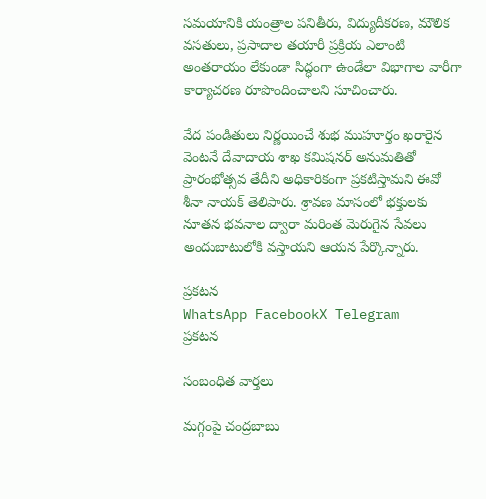సమయానికి యంత్రాల పనితీరు, విద్యుదీకరణ, మౌలిక వసతులు, ప్రసాదాల తయారీ ప్రక్రియ ఎలాంటి అంతరాయం లేకుండా సిద్ధంగా ఉండేలా విభాగాల వారీగా కార్యాచరణ రూపొందించాలని సూచించారు.

వేద పండితులు నిర్ణయించే శుభ ముహూర్తం ఖరారైన వెంటనే దేవాదాయ శాఖ కమిషనర్ అనుమతితో ప్రారంభోత్సవ తేదీని అధికారికంగా ప్రకటిస్తామని ఈవో శీనా నాయక్ తెలిపారు. శ్రావణ మాసంలో భక్తులకు నూతన భవనాల ద్వారా మరింత మెరుగైన సేవలు అందుబాటులోకి వస్తాయని ఆయన పేర్కొన్నారు.

ప్రకటన
WhatsApp FacebookX Telegram
ప్రకటన

సంబంధిత వార్తలు

మగ్గంపై చంద్రబాబు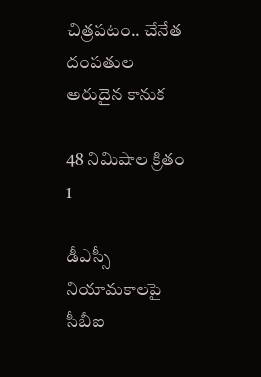చిత్రపటం.. చేనేత దంపతుల అరుదైన కానుక

48 నిమిషాల క్రితం 1

డీఎస్సీ నియామకాలపై సీబీఐ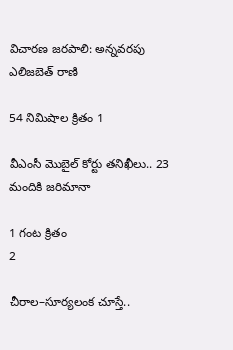విచారణ జరపాలి: అన్నవరపు ఎలిజబెత్ రాణి

54 నిమిషాల క్రితం 1

వీఎంసీ మొబైల్ కోర్టు తనిఖీలు.. 23 మందికి జరిమానా

1 గంట క్రితం
2

చీరాల–సూర్యలంక చూస్తే..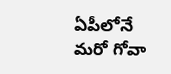ఏపీలోనే మరో గోవా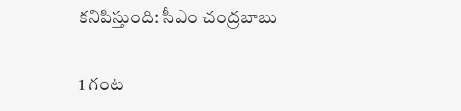కనిపిస్తుంది: సీఎం చంద్రబాబు

1 గంట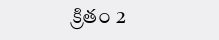క్రితం 2